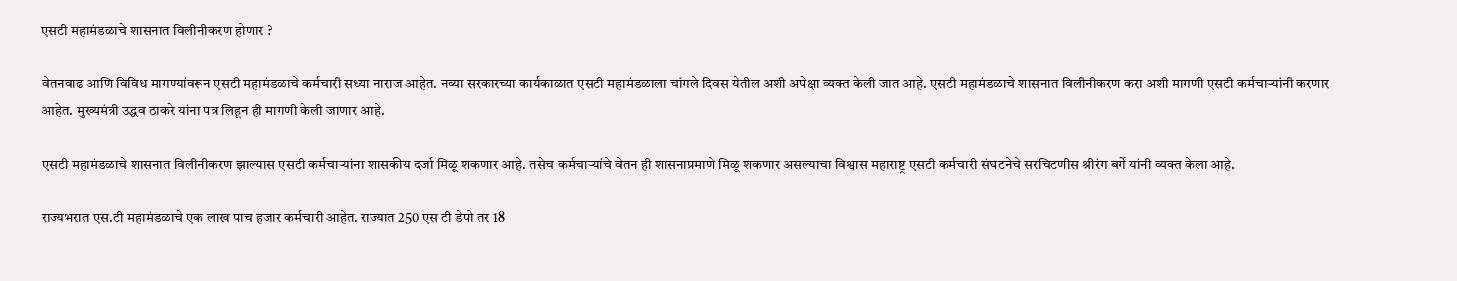एसटी महामंडळाचे शासनात विलीनीकरण होणार ?

वेतनवाढ आणि विविध मागण्यांवरून एसटी महामंडळाचे कर्मचारी सध्या नाराज आहेत. नव्या सरकारच्या कार्यकाळात एसटी महामंडळाला चांगले दिवस येतील अशी अपेक्षा व्यक्त केली जात आहे. एसटी महामंडळाचे शासनात विलीनीकरण करा अशी मागणी एसटी कर्मचाऱ्यांनी करणार आहेत. मुख्यमंत्री उद्धव ठाकरे यांना पत्र लिहून ही मागणी केली जाणार आहे.

एसटी महामंडळाचे शासनात विलीनीकरण झाल्यास एसटी कर्मचाऱ्यांना शासकीय दर्जा मिळू शकणार आहे. तसेच कर्मचाऱ्यांचे वेतन ही शासनाप्रमाणे मिळू शकणार असल्याचा विश्वास महाराष्ट्र एसटी कर्मचारी संघटनेचे सरचिटणीस श्रीरंग बर्गे यांनी व्यक्त केला आहे.

राज्यभरात एस.टी महामंडळाचे एक लाख पाच हजार कर्मचारी आहेत. राज्यात 250 एस टी डेपो तर 18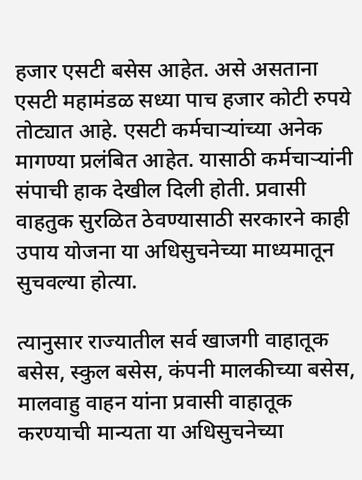हजार एसटी बसेस आहेत. असे असताना एसटी महामंडळ सध्या पाच हजार कोटी रुपये तोट्यात आहे. एसटी कर्मचाऱ्यांच्या अनेक मागण्या प्रलंबित आहेत. यासाठी कर्मचाऱ्यांनी संपाची हाक देखील दिली होती. प्रवासी वाहतुक सुरळित ठेवण्यासाठी सरकारने काही उपाय योजना या अधिसुचनेच्या माध्यमातून सुचवल्या होत्या.

त्यानुसार राज्यातील सर्व खाजगी वाहातूक बसेस, स्कुल बसेस, कंपनी मालकीच्या बसेस, मालवाहु वाहन यांना प्रवासी वाहातूक करण्याची मान्यता या अधिसुचनेच्या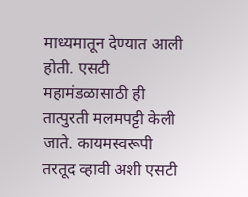माध्यमातून देण्यात आली होती. एसटी महामंडळासाठी ही तात्पुरती मलमपट्टी केली जाते. कायमस्वरूपी तरतूद व्हावी अशी एसटी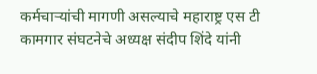कर्मचाऱ्यांची मागणी असल्याचे महाराष्ट्र एस टी कामगार संघटनेचे अध्यक्ष संदीप शिंदे यांनी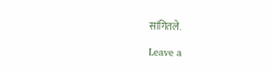सांगितले.

Leave a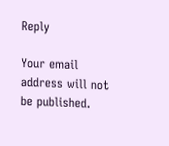Reply

Your email address will not be published.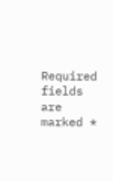Required fields are marked *